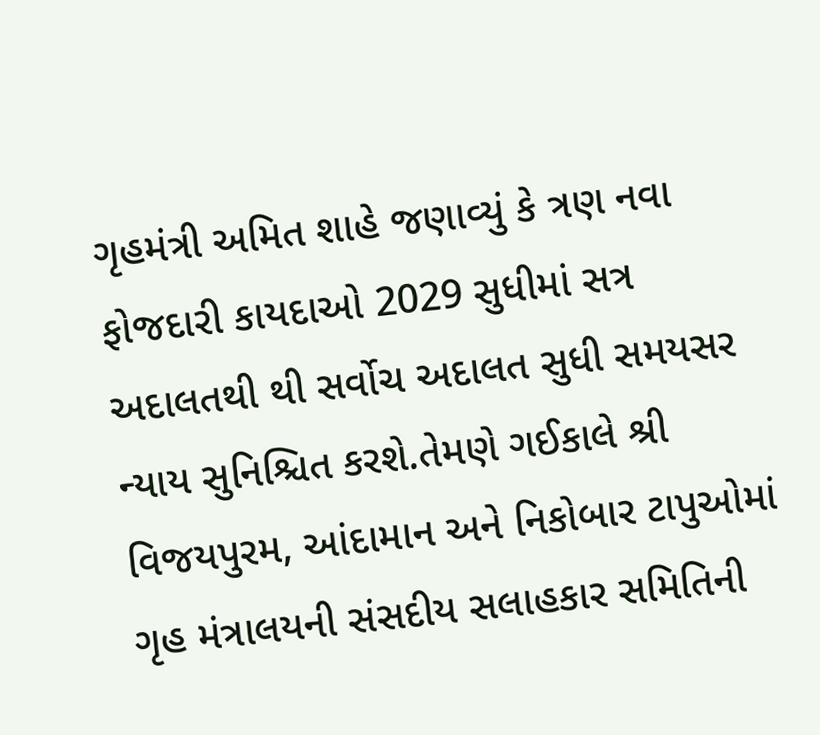ગૃહમંત્રી અમિત શાહે જણાવ્યું કે ત્રણ નવા ફોજદારી કાયદાઓ 2029 સુધીમાં સત્ર અદાલતથી થી સર્વોચ અદાલત સુધી સમયસર ન્યાય સુનિશ્ચિત કરશે.તેમણે ગઈકાલે શ્રી વિજયપુરમ, આંદામાન અને નિકોબાર ટાપુઓમાં ગૃહ મંત્રાલયની સંસદીય સલાહકાર સમિતિની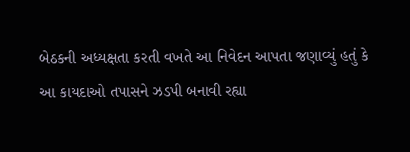બેઠકની અધ્યક્ષતા કરતી વખતે આ નિવેદન આપતા જણાવ્યું હતું કે આ કાયદાઓ તપાસને ઝડપી બનાવી રહ્યા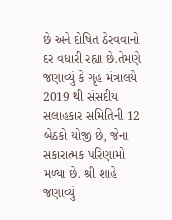છે અને દોષિત ઠેરવવાનો દર વધારી રહ્યા છે.તેમણે જણાવ્યું કે ગૃહ મંત્રાલયે 2019 થી સંસદીય સલાહકાર સમિતિની 12 બેઠકો યોજી છે, જેના સકારાત્મક પરિણામો મળ્યા છે. શ્રી શાહે જણાવ્યું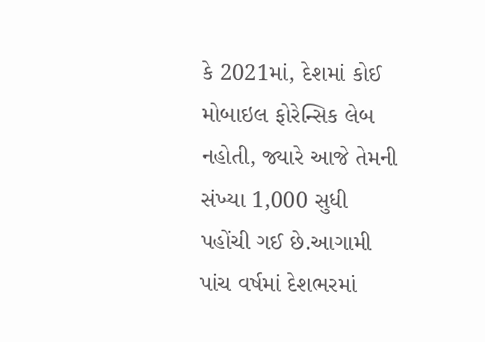કે 2021માં, દેશમાં કોઈ મોબાઇલ ફોરેન્સિક લેબ નહોતી, જ્યારે આજે તેમની સંખ્યા 1,000 સુધી પહોંચી ગઈ છે.આગામી પાંચ વર્ષમાં દેશભરમાં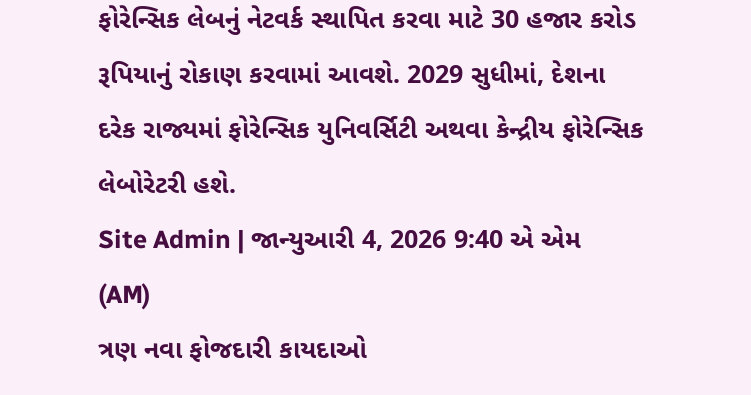ફોરેન્સિક લેબનું નેટવર્ક સ્થાપિત કરવા માટે 30 હજાર કરોડ રૂપિયાનું રોકાણ કરવામાં આવશે. 2029 સુધીમાં, દેશના દરેક રાજ્યમાં ફોરેન્સિક યુનિવર્સિટી અથવા કેન્દ્રીય ફોરેન્સિક લેબોરેટરી હશે.
Site Admin | જાન્યુઆરી 4, 2026 9:40 એ એમ (AM)
ત્રણ નવા ફોજદારી કાયદાઓ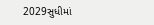2029સુધીમાં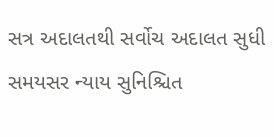સત્ર અદાલતથી સર્વોચ અદાલત સુધી સમયસર ન્યાય સુનિશ્ચિત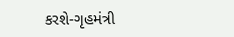કરશે-ગૃહમંત્રી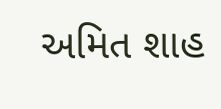અમિત શાહ